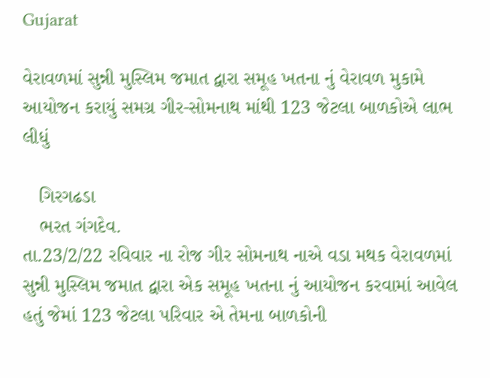Gujarat

વેરાવળમાં સુન્ની મુસ્લિમ જમાત દ્વારા સમૂહ ખતના નું વેરાવળ મુકામે આયોજન કરાયું સમગ્ર ગીર-સોમનાથ માંથી 123 જેટલા બાળકોએ લાભ લીધું

   ગિરગઢડા
   ભરત ગંગદેવ.
તા.23/2/22 રવિવાર ના રોજ ગીર સોમનાથ નાએ વડા મથક વેરાવળમાં સુન્ની મુસ્લિમ જમાત દ્વારા એક સમૂહ ખતના નું આયોજન કરવામાં આવેલ હતું જેમાં 123 જેટલા પરિવાર એ તેમના બાળકોની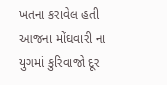ખતના કરાવેલ હતી
આજના મોંઘવારી ના યુગમાં કુરિવાજો દૂર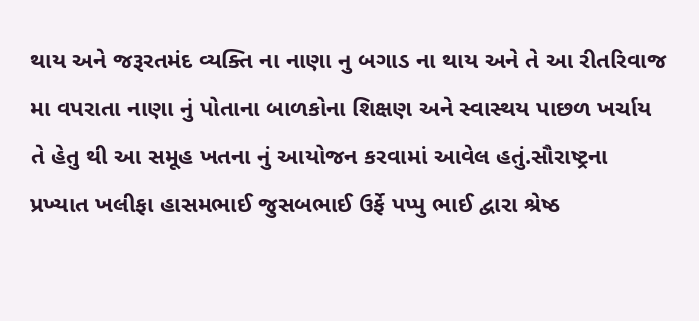થાય અને જરૂરતમંદ વ્યક્તિ ના નાણા નુ બગાડ ના થાય અને તે આ રીતરિવાજ મા વપરાતા નાણા નું પોતાના બાળકોના શિક્ષણ અને સ્વાસ્થય પાછળ ખર્ચાય તે હેતુ થી આ સમૂહ ખતના નું આયોજન કરવામાં આવેલ હતું.સૌરાષ્ટ્રના પ્રખ્યાત ખલીફા હાસમભાઈ જુસબભાઈ ઉર્ફે પપ્પુ ભાઈ દ્વારા શ્રેષ્ઠ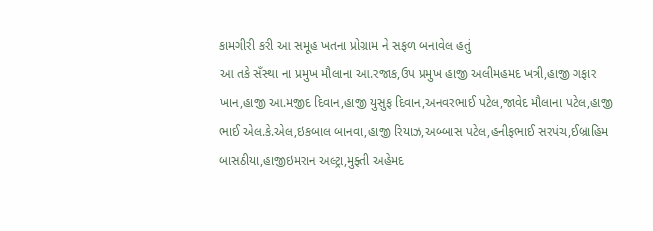કામગીરી કરી આ સમૂહ ખતના પ્રોગ્રામ ને સફળ બનાવેલ હતું
આ તકે સઁસ્થા ના પ્રમુખ મૌલાના આ.રજાક,ઉપ પ્રમુખ હાજી અલીમહમદ ખત્રી,હાજી ગફાર ખાન,હાજી આ.મજીદ દિવાન,હાજી યુસુફ દિવાન,અનવરભાઈ પટેલ,જાવેદ મૌલાના પટેલ,હાજી ભાઈ એલ.કે.એલ,ઇકબાલ બાનવા,હાજી રિયાઝ,અબ્બાસ પટેલ,હનીફભાઈ સરપંચ,ઈબ્રાહિમ બાસઠીયા,હાજીઇમરાન અલ્ટ્રા,મુફ્તી અહેમદ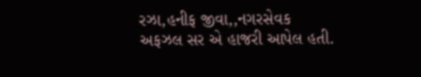રઝા,હનીફ જીવા,,નગરસેવક અફઝલ સર એ હાજરી આપેલ હતી.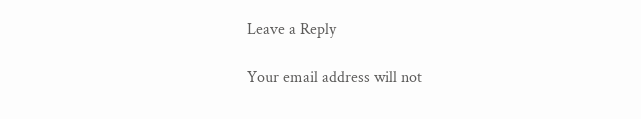Leave a Reply

Your email address will not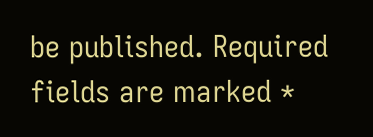be published. Required fields are marked *